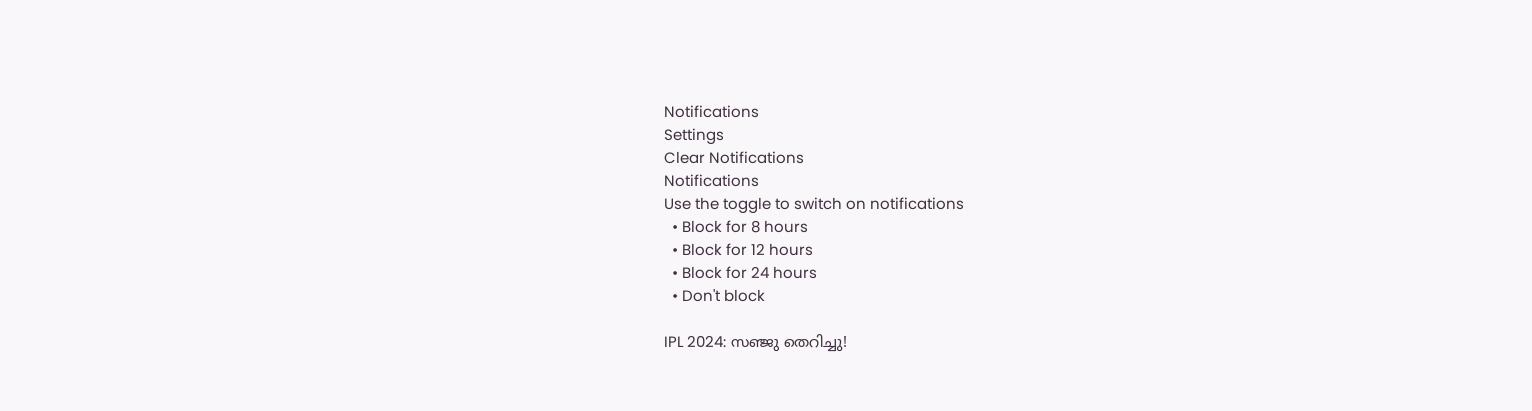Notifications
Settings
Clear Notifications
Notifications
Use the toggle to switch on notifications
  • Block for 8 hours
  • Block for 12 hours
  • Block for 24 hours
  • Don't block

IPL 2024: സഞ്ജു തെറിച്ചു!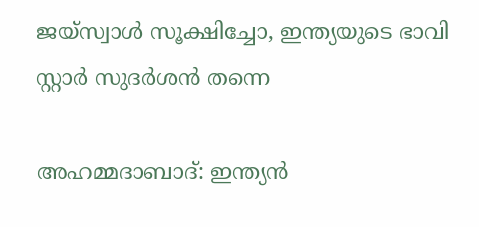ജയ്‌സ്വാള്‍ സൂക്ഷിച്ചോ, ഇന്ത്യയുടെ ഭാവി സ്റ്റാര്‍ സുദര്‍ശന്‍ തന്നെ

അഹമ്മദാബാദ്: ഇന്ത്യന്‍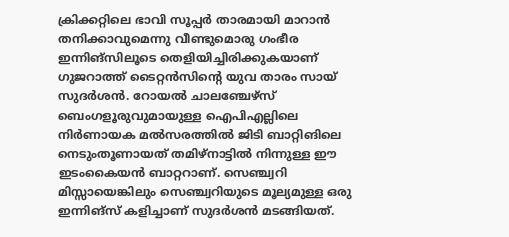ക്രിക്കറ്റിലെ ഭാവി സൂപ്പര്‍ താരമായി മാറാന്‍ തനിക്കാവുമെന്നു വീണ്ടുമൊരു ഗംഭീര ഇന്നിങ്‌സിലൂടെ തെളിയിച്ചിരിക്കുകയാണ് ഗുജറാത്ത് ടൈറ്റന്‍സിന്റെ യുവ താരം സായ് സുദര്‍ശന്‍. റോയല്‍ ചാലഞ്ചേഴ്‌സ് ബെംഗളൂരുവുമായുള്ള ഐപിഎല്ലിലെ നിര്‍ണായക മല്‍സരത്തില്‍ ജിടി ബാറ്റിങിലെ നെടുംതൂണായത് തമിഴ്‌നാട്ടില്‍ നിന്നുള്ള ഈ ഇടംകൈയന്‍ ബാറ്ററാണ്. സെഞ്ച്വറി മിസ്സായെങ്കിലും സെഞ്ച്വറിയുടെ മൂല്യമുള്ള ഒരു ഇന്നിങ്‌സ് കളിച്ചാണ് സുദര്‍ശന്‍ മടങ്ങിയത്.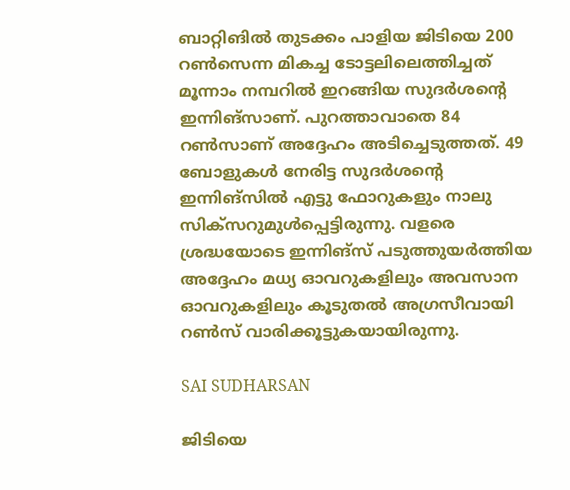ബാറ്റിങില്‍ തുടക്കം പാളിയ ജിടിയെ 200 റണ്‍സെന്ന മികച്ച ടോട്ടലിലെത്തിച്ചത് മൂന്നാം നമ്പറില്‍ ഇറങ്ങിയ സുദര്‍ശന്റെ ഇന്നിങ്‌സാണ്. പുറത്താവാതെ 84 റണ്‍സാണ് അദ്ദേഹം അടിച്ചെടുത്തത്. 49 ബോളുകള്‍ നേരിട്ട സുദര്‍ശന്റെ ഇന്നിങ്‌സില്‍ എട്ടു ഫോറുകളും നാലു സിക്‌സറുമുള്‍പ്പെട്ടിരുന്നു. വളരെ ശ്രദ്ധയോടെ ഇന്നിങ്‌സ് പടുത്തുയര്‍ത്തിയ അദ്ദേഹം മധ്യ ഓവറുകളിലും അവസാന ഓവറുകളിലും കൂടുതല്‍ അഗ്രസീവായി റണ്‍സ് വാരിക്കൂട്ടുകയായിരുന്നു.

SAI SUDHARSAN

ജിടിയെ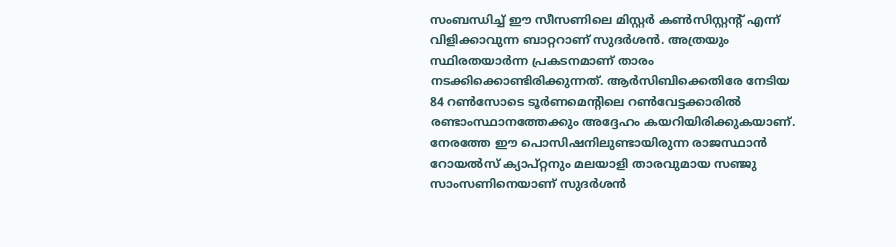സംബന്ധിച്ച് ഈ സീസണിലെ മിസ്റ്റര്‍ കണ്‍സിസ്റ്റന്റ് എന്ന് വിളിക്കാവുന്ന ബാറ്ററാണ് സുദര്‍ശന്‍. അത്രയും സ്ഥിരതയാര്‍ന്ന പ്രകടനമാണ് താരം നടക്കിക്കൊണ്ടിരിക്കുന്നത്. ആര്‍സിബിക്കെതിരേ നേടിയ 84 റണ്‍സോടെ ടൂര്‍ണമെന്റിലെ റണ്‍വേട്ടക്കാരില്‍ രണ്ടാംസ്ഥാനത്തേക്കും അദ്ദേഹം കയറിയിരിക്കുകയാണ്. നേരത്തേ ഈ പൊസിഷനിലുണ്ടായിരുന്ന രാജസ്ഥാന്‍ റോയല്‍സ് ക്യാപ്റ്റനും മലയാളി താരവുമായ സഞ്ജു സാംസണിനെയാണ് സുദര്‍ശന്‍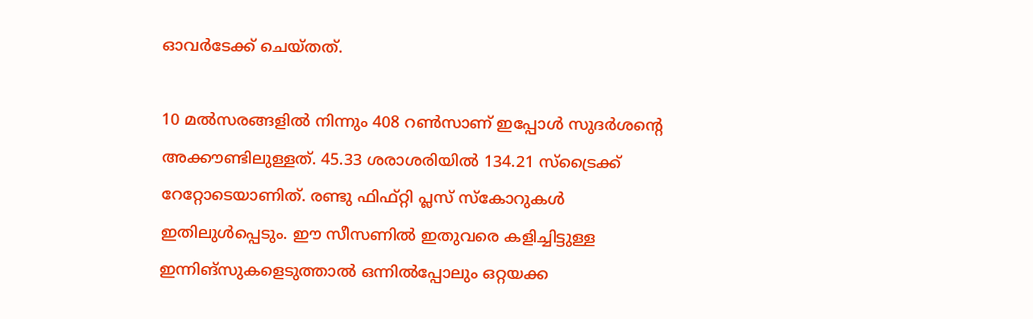ഓവര്‍ടേക്ക് ചെയ്തത്.

10 മല്‍സരങ്ങളില്‍ നിന്നും 408 റണ്‍സാണ് ഇപ്പോള്‍ സുദര്‍ശന്റെ അക്കൗണ്ടിലുള്ളത്. 45.33 ശരാശരിയില്‍ 134.21 സ്‌ട്രൈക്ക് റേറ്റോടെയാണിത്. രണ്ടു ഫിഫ്റ്റി പ്ലസ് സ്‌കോറുകള്‍ ഇതിലുള്‍പ്പെടും. ഈ സീസണില്‍ ഇതുവരെ കളിച്ചിട്ടുള്ള ഇന്നിങ്‌സുകളെടുത്താല്‍ ഒന്നില്‍പ്പോലും ഒറ്റയക്ക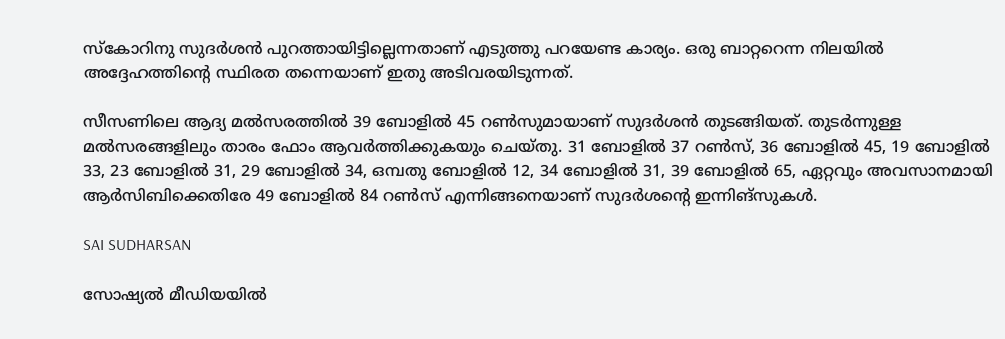സ്‌കോറിനു സുദര്‍ശന്‍ പുറത്തായിട്ടില്ലെന്നതാണ് എടുത്തു പറയേണ്ട കാര്യം. ഒരു ബാറ്ററെന്ന നിലയില്‍ അദ്ദേഹത്തിന്റെ സ്ഥിരത തന്നെയാണ് ഇതു അടിവരയിടുന്നത്.

സീസണിലെ ആദ്യ മല്‍സരത്തില്‍ 39 ബോളില്‍ 45 റണ്‍സുമായാണ് സുദര്‍ശന്‍ തുടങ്ങിയത്. തുടര്‍ന്നുള്ള മല്‍സരങ്ങളിലും താരം ഫോം ആവര്‍ത്തിക്കുകയും ചെയ്തു. 31 ബോളില്‍ 37 റണ്‍സ്, 36 ബോളില്‍ 45, 19 ബോളില്‍ 33, 23 ബോളില്‍ 31, 29 ബോളില്‍ 34, ഒമ്പതു ബോളില്‍ 12, 34 ബോളില്‍ 31, 39 ബോളില്‍ 65, ഏറ്റവും അവസാനമായി ആര്‍സിബിക്കെതിരേ 49 ബോളില്‍ 84 റണ്‍സ് എന്നിങ്ങനെയാണ് സുദര്‍ശന്റെ ഇന്നിങ്‌സുകള്‍.

SAI SUDHARSAN

സോഷ്യല്‍ മീഡിയയില്‍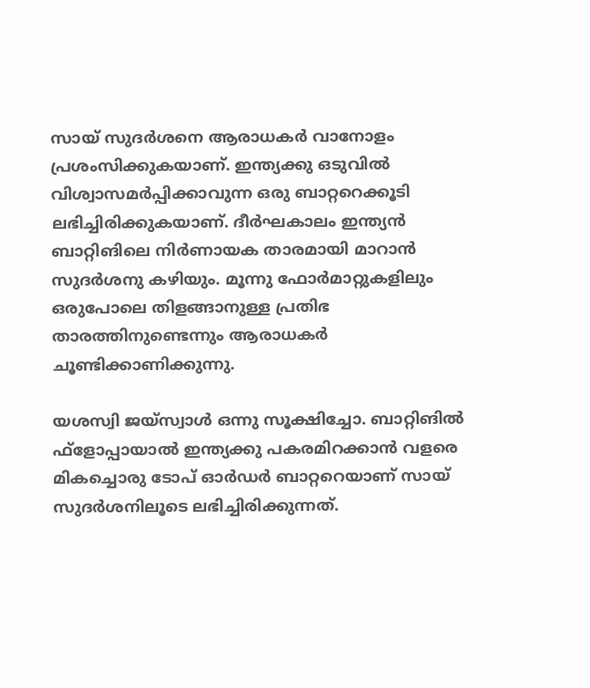സായ് സുദര്‍ശനെ ആരാധകര്‍ വാനോളം പ്രശംസിക്കുകയാണ്. ഇന്ത്യക്കു ഒടുവില്‍ വിശ്വാസമര്‍പ്പിക്കാവുന്ന ഒരു ബാറ്ററെക്കൂടി ലഭിച്ചിരിക്കുകയാണ്. ദീര്‍ഘകാലം ഇന്ത്യന്‍ ബാറ്റിങിലെ നിര്‍ണായക താരമായി മാറാന്‍ സുദര്‍ശനു കഴിയും. മൂന്നു ഫോര്‍മാറ്റുകളിലും ഒരുപോലെ തിളങ്ങാനുള്ള പ്രതിഭ താരത്തിനുണ്ടെന്നും ആരാധകര്‍ ചൂണ്ടിക്കാണിക്കുന്നു.

യശസ്വി ജയ്‌സ്വാള്‍ ഒന്നു സൂക്ഷിച്ചോ. ബാറ്റിങില്‍ ഫ്‌ളോപ്പായാല്‍ ഇന്ത്യക്കു പകരമിറക്കാന്‍ വളരെ മികച്ചൊരു ടോപ് ഓര്‍ഡര്‍ ബാറ്ററെയാണ് സായ് സുദര്‍ശനിലൂടെ ലഭിച്ചിരിക്കുന്നത്.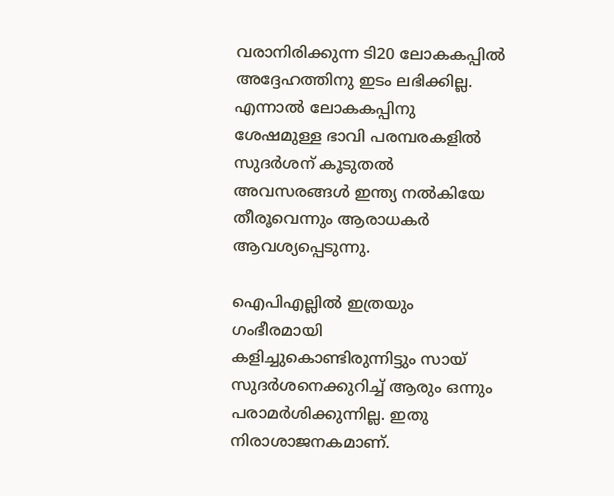വരാനിരിക്കുന്ന ടി20 ലോകകപ്പില്‍ അദ്ദേഹത്തിനു ഇടം ലഭിക്കില്ല. എന്നാല്‍ ലോകകപ്പിനു ശേഷമുള്ള ഭാവി പരമ്പരകളില്‍ സുദര്‍ശന് കൂടുതല്‍ അവസരങ്ങള്‍ ഇന്ത്യ നല്‍കിയേ തീരൂവെന്നും ആരാധകര്‍ ആവശ്യപ്പെടുന്നു.

ഐപിഎല്ലില്‍ ഇത്രയും ഗംഭീരമായി കളിച്ചുകൊണ്ടിരുന്നിട്ടും സായ് സുദര്‍ശനെക്കുറിച്ച് ആരും ഒന്നും പരാമര്‍ശിക്കുന്നില്ല. ഇതു നിരാശാജനകമാണ്.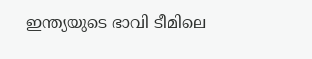ഇന്ത്യയുടെ ഭാവി ടീമിലെ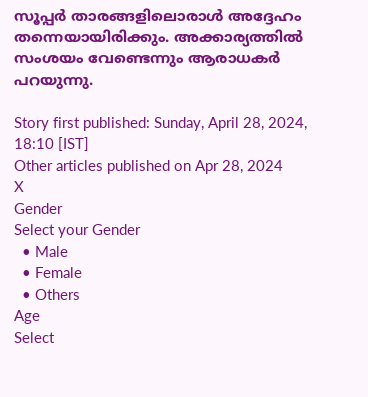സൂപ്പര്‍ താരങ്ങളിലൊരാള്‍ അദ്ദേഹം തന്നെയായിരിക്കും. അക്കാര്യത്തില്‍ സംശയം വേണ്ടെന്നും ആരാധകര്‍ പറയുന്നു.

Story first published: Sunday, April 28, 2024, 18:10 [IST]
Other articles published on Apr 28, 2024
X
Gender
Select your Gender
  • Male
  • Female
  • Others
Age
Select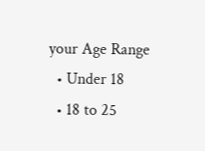your Age Range
  • Under 18
  • 18 to 25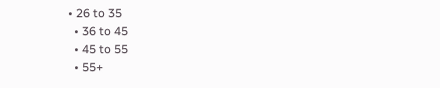• 26 to 35
  • 36 to 45
  • 45 to 55
  • 55+